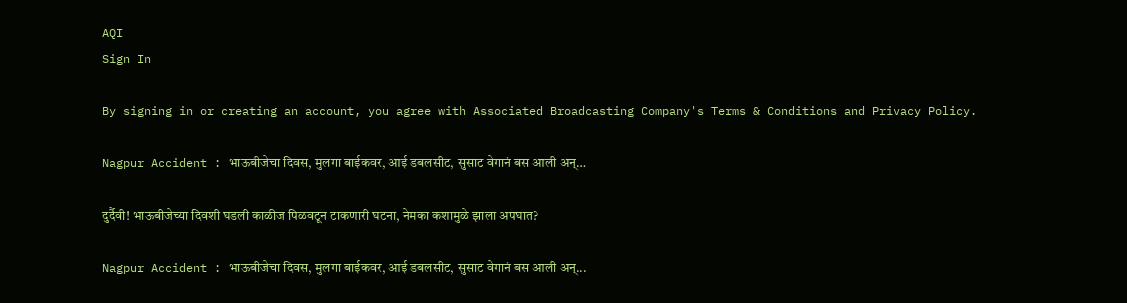AQI
Sign In

By signing in or creating an account, you agree with Associated Broadcasting Company's Terms & Conditions and Privacy Policy.

Nagpur Accident : भाऊबीजेचा दिवस, मुलगा बाईकवर, आई डबलसीट, सुसाट वेगानं बस आली अन्…

दुर्दैवी! भाऊबीजेच्या दिवशी घडली काळीज पिळवटून टाकणारी घटना, नेमका कशामुळे झाला अपघात?

Nagpur Accident : भाऊबीजेचा दिवस, मुलगा बाईकवर, आई डबलसीट, सुसाट वेगानं बस आली अन्...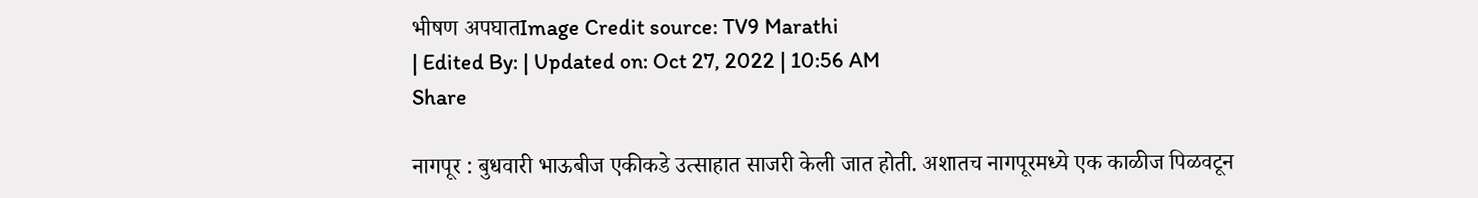भीषण अपघातImage Credit source: TV9 Marathi
| Edited By: | Updated on: Oct 27, 2022 | 10:56 AM
Share

नागपूर : बुधवारी भाऊबीज एकीकडे उत्साहात साजरी केली जात होती. अशातच नागपूरमध्ये एक काळीज पिळवटून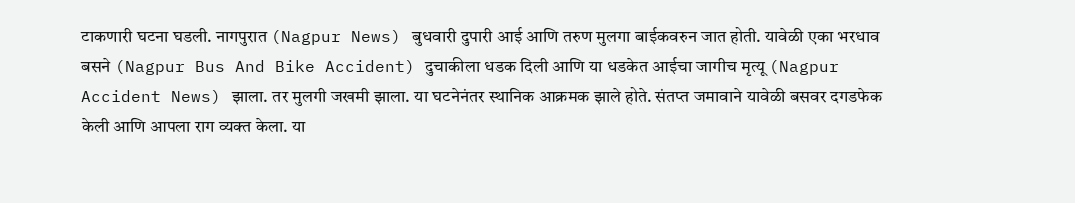टाकणारी घटना घडली. नागपुरात (Nagpur News) बुधवारी दुपारी आई आणि तरुण मुलगा बाईकवरुन जात होती. यावेळी एका भरधाव बसने (Nagpur Bus And Bike Accident) दुचाकीला धडक दिली आणि या धडकेत आईचा जागीच मृत्यू (Nagpur Accident News) झाला. तर मुलगी जखमी झाला. या घटनेनंतर स्थानिक आक्रमक झाले होते. संतप्त जमावाने यावेळी बसवर दगडफेक केली आणि आपला राग व्यक्त केला. या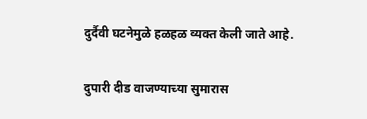दुर्दैवी घटनेमुळे हळहळ व्यक्त केली जाते आहे.

दुपारी दीड वाजण्याच्या सुमारास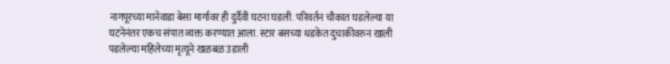नागपूरच्या मानेवाडा बेसा मार्गावर ही दुर्दैवी घटना घडली. परिवर्तन चौकात घडलेल्या या घटनेनंतर एकच संपात व्यक्त करण्यात आला. स्टार बसच्या धडकेत दुचाकीवरुन खाली पडलेल्या महिलेच्या मृत्यूने खळबळ उडाली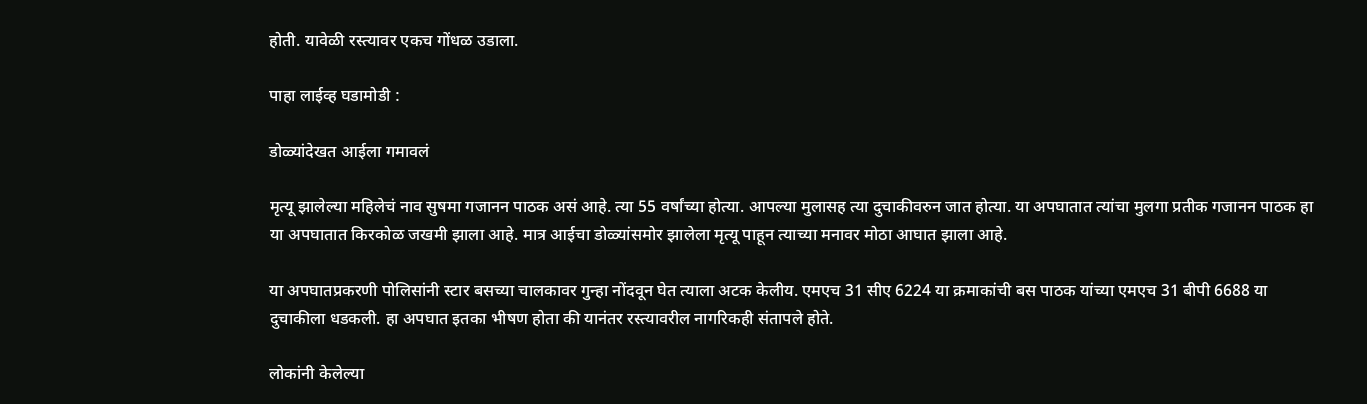होती. यावेळी रस्त्यावर एकच गोंधळ उडाला.

पाहा लाईव्ह घडामोडी :

डोळ्यांदेखत आईला गमावलं

मृत्यू झालेल्या महिलेचं नाव सुषमा गजानन पाठक असं आहे. त्या 55 वर्षांच्या होत्या. आपल्या मुलासह त्या दुचाकीवरुन जात होत्या. या अपघातात त्यांचा मुलगा प्रतीक गजानन पाठक हा या अपघातात किरकोळ जखमी झाला आहे. मात्र आईचा डोळ्यांसमोर झालेला मृत्यू पाहून त्याच्या मनावर मोठा आघात झाला आहे.

या अपघातप्रकरणी पोलिसांनी स्टार बसच्या चालकावर गुन्हा नोंदवून घेत त्याला अटक केलीय. एमएच 31 सीए 6224 या क्रमाकांची बस पाठक यांच्या एमएच 31 बीपी 6688 या दुचाकीला धडकली. हा अपघात इतका भीषण होता की यानंतर रस्त्यावरील नागरिकही संतापले होते.

लोकांनी केलेल्या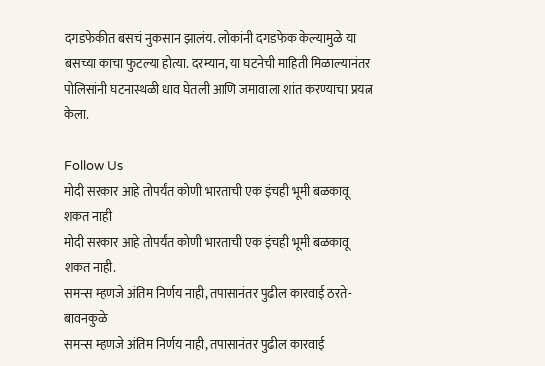दगडफेकीत बसचं नुकसान झालंय. लोकांनी दगडफेक केल्यामुळे या बसच्या काचा फुटल्या होत्या. दरम्यान, या घटनेची माहिती मिळाल्यानंतर पोलिसांनी घटनास्थळी धाव घेतली आणि जमावाला शांत करण्याचा प्रयत्न केला.

Follow Us
मोदी सरकार आहे तोपर्यंत कोणी भारताची एक इंचही भूमी बळकावू शकत नाही
मोदी सरकार आहे तोपर्यंत कोणी भारताची एक इंचही भूमी बळकावू शकत नाही.
समन्स म्हणजे अंतिम निर्णय नाही, तपासानंतर पुढील कारवाई ठरते- बावनकुळे
समन्स म्हणजे अंतिम निर्णय नाही, तपासानंतर पुढील कारवाई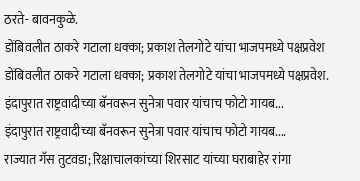ठरते- बावनकुळे.
डोंबिवलीत ठाकरे गटाला धक्का; प्रकाश तेलगोटे यांचा भाजपमध्ये पक्षप्रवेश
डोंबिवलीत ठाकरे गटाला धक्का; प्रकाश तेलगोटे यांचा भाजपमध्ये पक्षप्रवेश.
इंदापुरात राष्ट्रवादीच्या बॅनवरून सुनेत्रा पवार यांचाच फोटो गायब...
इंदापुरात राष्ट्रवादीच्या बॅनवरून सुनेत्रा पवार यांचाच फोटो गायब....
राज्यात गॅस तुटवडा; रिक्षाचालकांच्या शिरसाट यांच्या घराबाहेर रांगा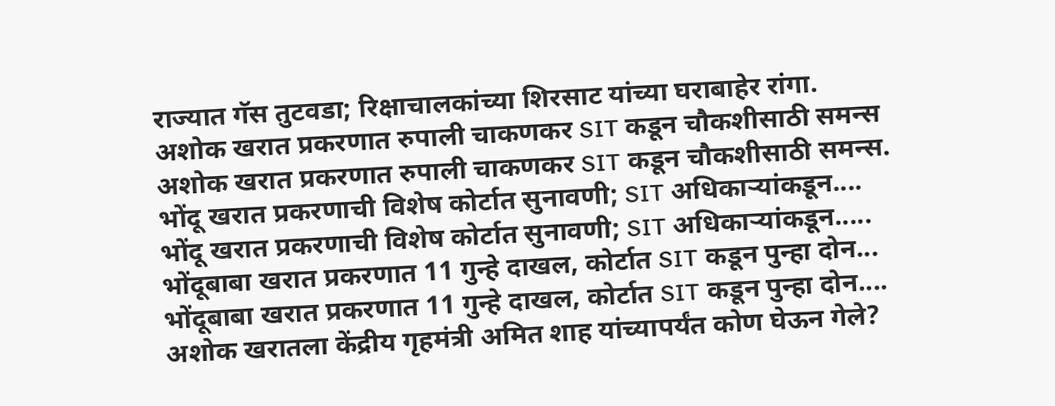राज्यात गॅस तुटवडा; रिक्षाचालकांच्या शिरसाट यांच्या घराबाहेर रांगा.
अशोक खरात प्रकरणात रुपाली चाकणकर SIT कडून चौकशीसाठी समन्स
अशोक खरात प्रकरणात रुपाली चाकणकर SIT कडून चौकशीसाठी समन्स.
भोंदू खरात प्रकरणाची विशेष कोर्टात सुनावणी; SIT अधिकाऱ्यांकडून....
भोंदू खरात प्रकरणाची विशेष कोर्टात सुनावणी; SIT अधिकाऱ्यांकडून.....
भोंदूबाबा खरात प्रकरणात 11 गुन्हे दाखल, कोर्टात SIT कडून पुन्हा दोन...
भोंदूबाबा खरात प्रकरणात 11 गुन्हे दाखल, कोर्टात SIT कडून पुन्हा दोन....
अशोक खरातला केंद्रीय गृहमंत्री अमित शाह यांच्यापर्यंत कोण घेऊन गेले?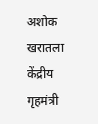अशोक खरातला केंद्रीय गृहमंत्री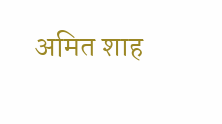अमित शाह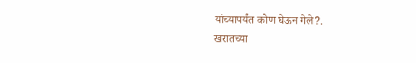यांच्यापर्यंत कोण घेऊन गेले?.
खरातच्या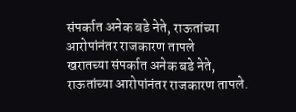संपर्कात अनेक बडे नेते, राऊतांच्या आरोपांनंतर राजकारण तापले
खरातच्या संपर्कात अनेक बडे नेते, राऊतांच्या आरोपांनंतर राजकारण तापले.